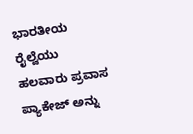ಭಾರತೀಯ ರೈಲ್ವೆಯು ಹಲವಾರು ಪ್ರವಾಸ ಪ್ಯಾಕೇಜ್ ಅನ್ನು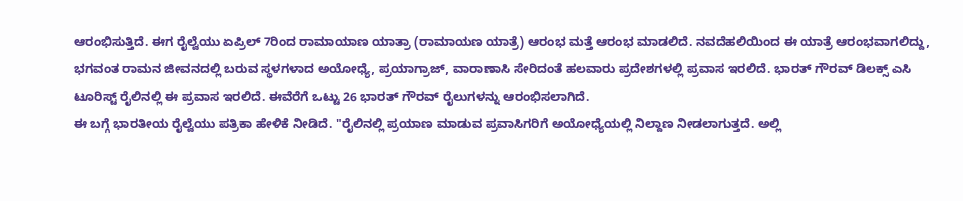ಆರಂಭಿಸುತ್ತಿದೆ. ಈಗ ರೈಲ್ವೆಯು ಏಪ್ರಿಲ್ 7ರಿಂದ ರಾಮಾಯಾಣ ಯಾತ್ರಾ (ರಾಮಾಯಣ ಯಾತ್ರೆ) ಆರಂಭ ಮತ್ತೆ ಆರಂಭ ಮಾಡಲಿದೆ. ನವದೆಹಲಿಯಿಂದ ಈ ಯಾತ್ರೆ ಆರಂಭವಾಗಲಿದ್ದು, ಭಗವಂತ ರಾಮನ ಜೀವನದಲ್ಲಿ ಬರುವ ಸ್ಥಳಗಳಾದ ಅಯೋಧ್ಯೆ, ಪ್ರಯಾಗ್ರಾಜ್, ವಾರಾಣಾಸಿ ಸೇರಿದಂತೆ ಹಲವಾರು ಪ್ರದೇಶಗಳಲ್ಲಿ ಪ್ರವಾಸ ಇರಲಿದೆ. ಭಾರತ್ ಗೌರವ್ ಡಿಲಕ್ಸ್ ಎಸಿ ಟೂರಿಸ್ಟ್ ರೈಲಿನಲ್ಲಿ ಈ ಪ್ರವಾಸ ಇರಲಿದೆ. ಈವೆರೆಗೆ ಒಟ್ಟು 26 ಭಾರತ್ ಗೌರವ್ ರೈಲುಗಳನ್ನು ಆರಂಭಿಸಲಾಗಿದೆ.
ಈ ಬಗ್ಗೆ ಭಾರತೀಯ ರೈಲ್ವೆಯು ಪತ್ರಿಕಾ ಹೇಳಿಕೆ ನೀಡಿದೆ. "ರೈಲಿನಲ್ಲಿ ಪ್ರಯಾಣ ಮಾಡುವ ಪ್ರವಾಸಿಗರಿಗೆ ಅಯೋಧ್ಯೆಯಲ್ಲಿ ನಿಲ್ದಾಣ ನೀಡಲಾಗುತ್ತದೆ. ಅಲ್ಲಿ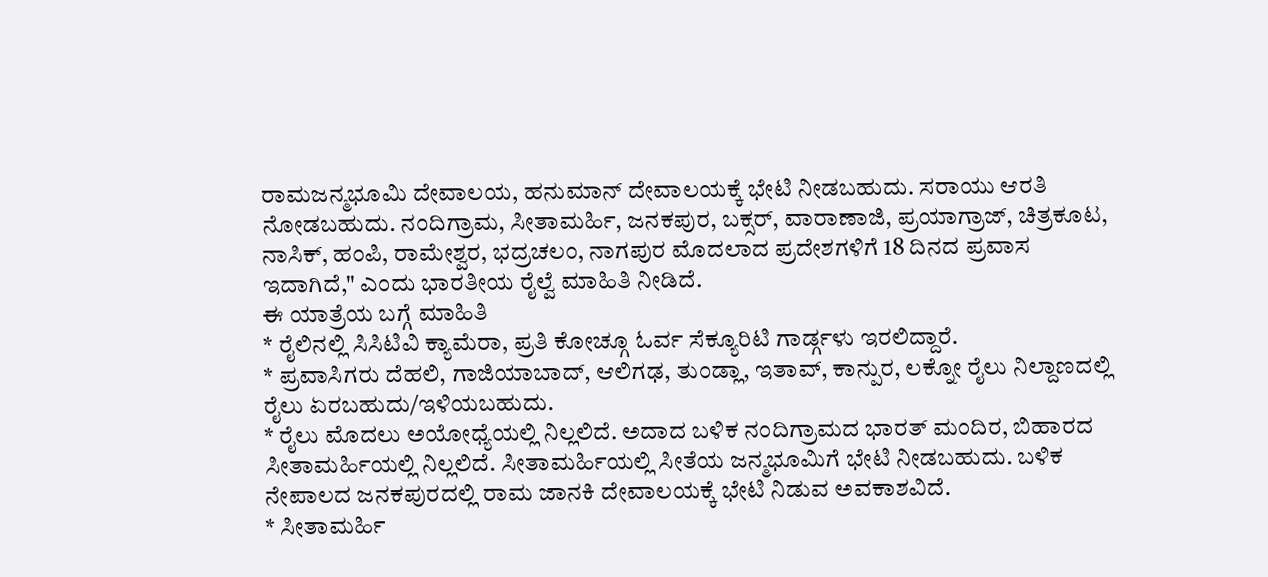ರಾಮಜನ್ಮಭೂಮಿ ದೇವಾಲಯ, ಹನುಮಾನ್ ದೇವಾಲಯಕ್ಕೆ ಭೇಟಿ ನೀಡಬಹುದು. ಸರಾಯು ಆರತಿ ನೋಡಬಹುದು. ನಂದಿಗ್ರಾಮ, ಸೀತಾಮರ್ಹಿ, ಜನಕಪುರ, ಬಕ್ಸರ್, ವಾರಾಣಾಜಿ, ಪ್ರಯಾಗ್ರಾಜ್, ಚಿತ್ರಕೂಟ, ನಾಸಿಕ್, ಹಂಪಿ, ರಾಮೇಶ್ವರ, ಭದ್ರಚಲಂ, ನಾಗಪುರ ಮೊದಲಾದ ಪ್ರದೇಶಗಳಿಗೆ 18 ದಿನದ ಪ್ರವಾಸ ಇದಾಗಿದೆ," ಎಂದು ಭಾರತೀಯ ರೈಲ್ವೆ ಮಾಹಿತಿ ನೀಡಿದೆ.
ಈ ಯಾತ್ರೆಯ ಬಗ್ಗೆ ಮಾಹಿತಿ
* ರೈಲಿನಲ್ಲಿ ಸಿಸಿಟಿವಿ ಕ್ಯಾಮೆರಾ, ಪ್ರತಿ ಕೋಚ್ಗೂ ಓರ್ವ ಸೆಕ್ಯೂರಿಟಿ ಗಾರ್ಡ್ಗಳು ಇರಲಿದ್ದಾರೆ.
* ಪ್ರವಾಸಿಗರು ದೆಹಲಿ, ಗಾಜಿಯಾಬಾದ್, ಆಲಿಗಢ, ತುಂಡ್ಲಾ, ಇತಾವ್, ಕಾನ್ಪುರ, ಲಕ್ನೋ ರೈಲು ನಿಲ್ದಾಣದಲ್ಲಿ ರೈಲು ಏರಬಹುದು/ಇಳಿಯಬಹುದು.
* ರೈಲು ಮೊದಲು ಅಯೋಧ್ಯೆಯಲ್ಲಿ ನಿಲ್ಲಲಿದೆ. ಅದಾದ ಬಳಿಕ ನಂದಿಗ್ರಾಮದ ಭಾರತ್ ಮಂದಿರ, ಬಿಹಾರದ ಸೀತಾಮರ್ಹಿಯಲ್ಲಿ ನಿಲ್ಲಲಿದೆ. ಸೀತಾಮರ್ಹಿಯಲ್ಲಿ ಸೀತೆಯ ಜನ್ಮಭೂಮಿಗೆ ಭೇಟಿ ನೀಡಬಹುದು. ಬಳಿಕ ನೇಪಾಲದ ಜನಕಪುರದಲ್ಲಿ ರಾಮ ಜಾನಕಿ ದೇವಾಲಯಕ್ಕೆ ಭೇಟಿ ನಿಡುವ ಅವಕಾಶವಿದೆ.
* ಸೀತಾಮರ್ಹಿ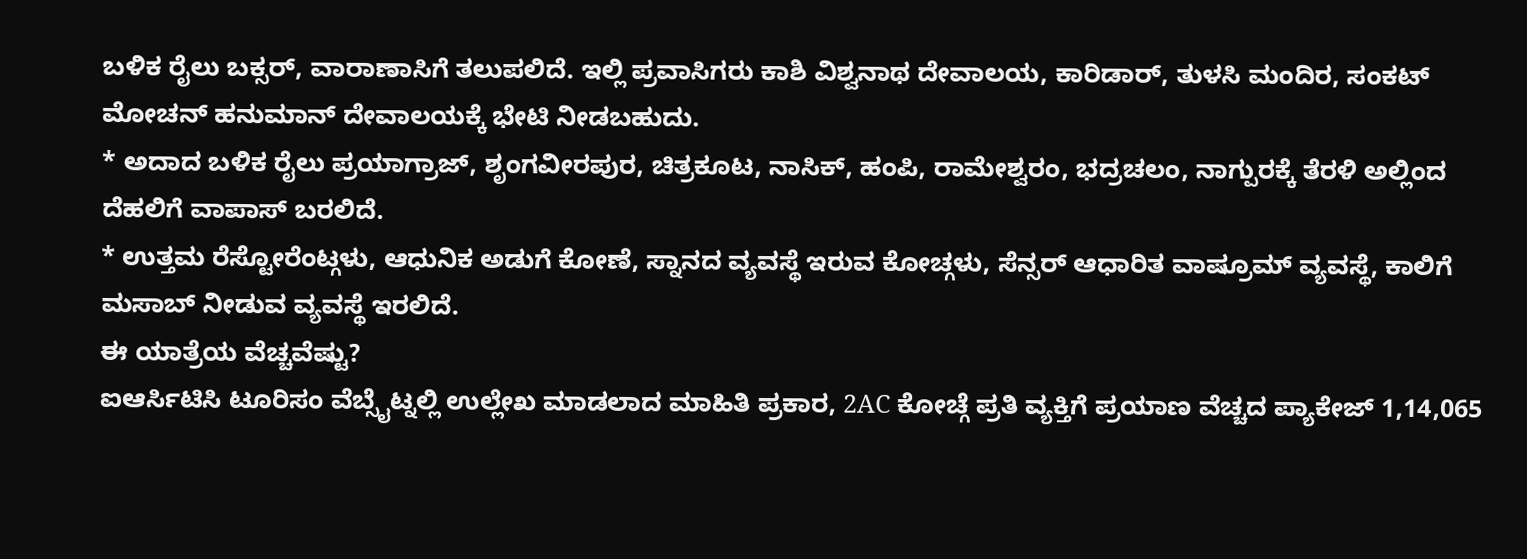ಬಳಿಕ ರೈಲು ಬಕ್ಸರ್, ವಾರಾಣಾಸಿಗೆ ತಲುಪಲಿದೆ. ಇಲ್ಲಿ ಪ್ರವಾಸಿಗರು ಕಾಶಿ ವಿಶ್ವನಾಥ ದೇವಾಲಯ, ಕಾರಿಡಾರ್, ತುಳಸಿ ಮಂದಿರ, ಸಂಕಟ್ ಮೋಚನ್ ಹನುಮಾನ್ ದೇವಾಲಯಕ್ಕೆ ಭೇಟಿ ನೀಡಬಹುದು.
* ಅದಾದ ಬಳಿಕ ರೈಲು ಪ್ರಯಾಗ್ರಾಜ್, ಶೃಂಗವೀರಪುರ, ಚಿತ್ರಕೂಟ, ನಾಸಿಕ್, ಹಂಪಿ, ರಾಮೇಶ್ವರಂ, ಭದ್ರಚಲಂ, ನಾಗ್ಪುರಕ್ಕೆ ತೆರಳಿ ಅಲ್ಲಿಂದ ದೆಹಲಿಗೆ ವಾಪಾಸ್ ಬರಲಿದೆ.
* ಉತ್ತಮ ರೆಸ್ಟೋರೆಂಟ್ಗಳು, ಆಧುನಿಕ ಅಡುಗೆ ಕೋಣೆ, ಸ್ನಾನದ ವ್ಯವಸ್ಥೆ ಇರುವ ಕೋಚ್ಗಳು, ಸೆನ್ಸರ್ ಆಧಾರಿತ ವಾಷ್ರೂಮ್ ವ್ಯವಸ್ಥೆ, ಕಾಲಿಗೆ ಮಸಾಬ್ ನೀಡುವ ವ್ಯವಸ್ಥೆ ಇರಲಿದೆ.
ಈ ಯಾತ್ರೆಯ ವೆಚ್ಚವೆಷ್ಟು?
ಐಆರ್ಸಿಟಿಸಿ ಟೂರಿಸಂ ವೆಬ್ಸೈಟ್ನಲ್ಲಿ ಉಲ್ಲೇಖ ಮಾಡಲಾದ ಮಾಹಿತಿ ಪ್ರಕಾರ, 2AC ಕೋಚ್ಗೆ ಪ್ರತಿ ವ್ಯಕ್ತಿಗೆ ಪ್ರಯಾಣ ವೆಚ್ಚದ ಪ್ಯಾಕೇಜ್ 1,14,065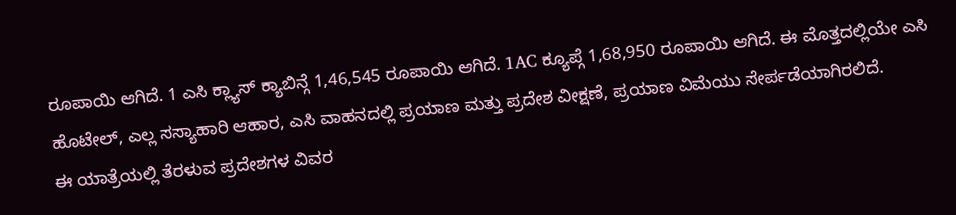ರೂಪಾಯಿ ಆಗಿದೆ. 1 ಎಸಿ ಕ್ಲ್ಯಾಸ್ ಕ್ಯಾಬಿನ್ಗೆ 1,46,545 ರೂಪಾಯಿ ಆಗಿದೆ. 1AC ಕ್ಯೂಪ್ಗೆ 1,68,950 ರೂಪಾಯಿ ಆಗಿದೆ. ಈ ಮೊತ್ತದಲ್ಲಿಯೇ ಎಸಿ ಹೊಟೇಲ್, ಎಲ್ಲ ಸಸ್ಯಾಹಾರಿ ಆಹಾರ, ಎಸಿ ವಾಹನದಲ್ಲಿ ಪ್ರಯಾಣ ಮತ್ತು ಪ್ರದೇಶ ವೀಕ್ಷಣೆ, ಪ್ರಯಾಣ ವಿಮೆಯು ಸೇರ್ಪಡೆಯಾಗಿರಲಿದೆ.
ಈ ಯಾತ್ರೆಯಲ್ಲಿ ತೆರಳುವ ಪ್ರದೇಶಗಳ ವಿವರ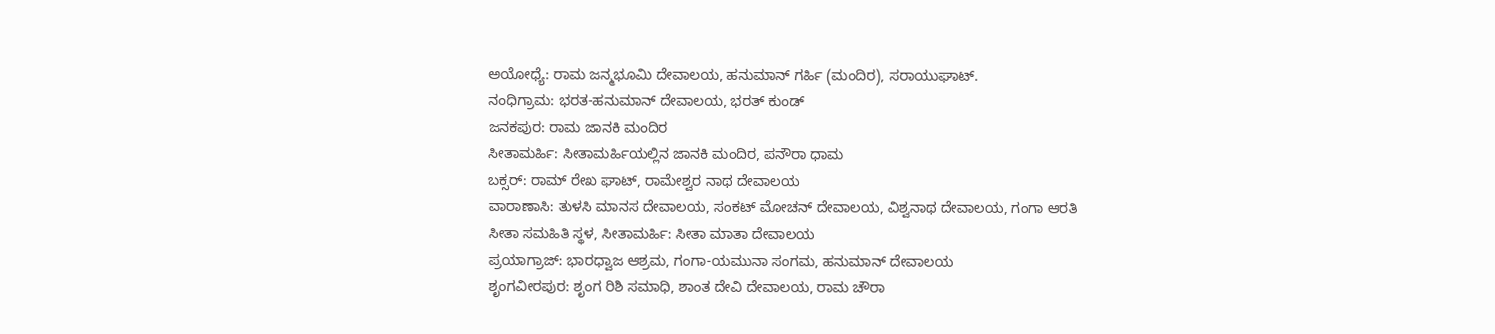ಅಯೋಧ್ಯೆ: ರಾಮ ಜನ್ಮಭೂಮಿ ದೇವಾಲಯ, ಹನುಮಾನ್ ಗರ್ಹಿ (ಮಂದಿರ), ಸರಾಯುಘಾಟ್.
ನಂಧಿಗ್ರಾಮ: ಭರತ-ಹನುಮಾನ್ ದೇವಾಲಯ, ಭರತ್ ಕುಂಡ್
ಜನಕಪುರ: ರಾಮ ಜಾನಕಿ ಮಂದಿರ
ಸೀತಾಮರ್ಹಿ: ಸೀತಾಮರ್ಹಿಯಲ್ಲಿನ ಜಾನಕಿ ಮಂದಿರ, ಪನೌರಾ ಧಾಮ
ಬಕ್ಸರ್: ರಾಮ್ ರೇಖ ಘಾಟ್, ರಾಮೇಶ್ವರ ನಾಥ ದೇವಾಲಯ
ವಾರಾಣಾಸಿ: ತುಳಸಿ ಮಾನಸ ದೇವಾಲಯ, ಸಂಕಟ್ ಮೋಚನ್ ದೇವಾಲಯ, ವಿಶ್ವನಾಥ ದೇವಾಲಯ, ಗಂಗಾ ಆರತಿ
ಸೀತಾ ಸಮಹಿತಿ ಸ್ಥಳ, ಸೀತಾಮರ್ಹಿ: ಸೀತಾ ಮಾತಾ ದೇವಾಲಯ
ಪ್ರಯಾಗ್ರಾಜ್: ಭಾರಧ್ವಾಜ ಆಶ್ರಮ, ಗಂಗಾ-ಯಮುನಾ ಸಂಗಮ, ಹನುಮಾನ್ ದೇವಾಲಯ
ಶೃಂಗವೀರಪುರ: ಶೃಂಗ ರಿಶಿ ಸಮಾಧಿ, ಶಾಂತ ದೇವಿ ದೇವಾಲಯ, ರಾಮ ಚೌರಾ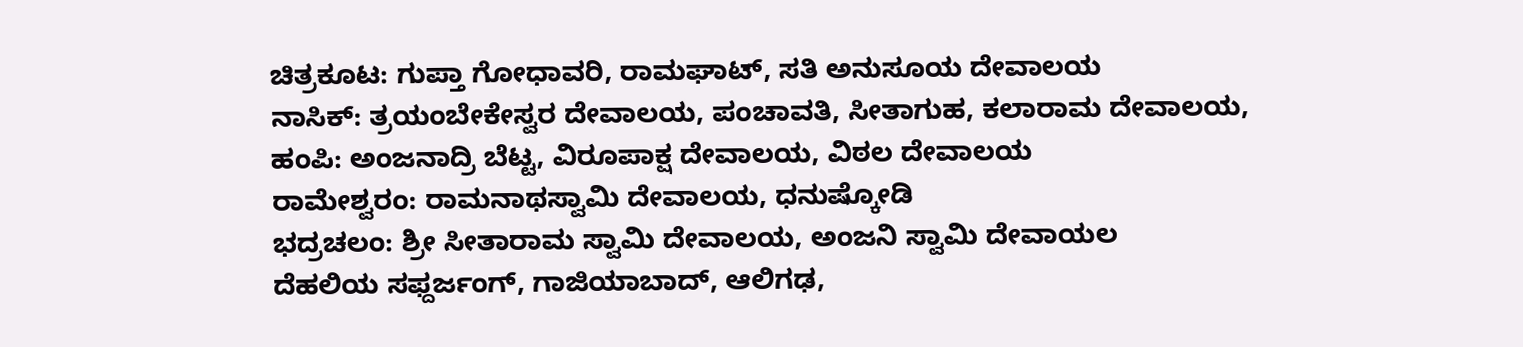ಚಿತ್ರಕೂಟ: ಗುಪ್ತಾ ಗೋಧಾವರಿ, ರಾಮಘಾಟ್, ಸತಿ ಅನುಸೂಯ ದೇವಾಲಯ
ನಾಸಿಕ್: ತ್ರಯಂಬೇಕೇಸ್ವರ ದೇವಾಲಯ, ಪಂಚಾವತಿ, ಸೀತಾಗುಹ, ಕಲಾರಾಮ ದೇವಾಲಯ,
ಹಂಪಿ: ಅಂಜನಾದ್ರಿ ಬೆಟ್ಟ, ವಿರೂಪಾಕ್ಷ ದೇವಾಲಯ, ವಿಠಲ ದೇವಾಲಯ
ರಾಮೇಶ್ವರಂ: ರಾಮನಾಥಸ್ವಾಮಿ ದೇವಾಲಯ, ಧನುಷ್ಕೋಡಿ
ಭದ್ರಚಲಂ: ಶ್ರೀ ಸೀತಾರಾಮ ಸ್ವಾಮಿ ದೇವಾಲಯ, ಅಂಜನಿ ಸ್ವಾಮಿ ದೇವಾಯಲ
ದೆಹಲಿಯ ಸಫ್ದರ್ಜಂಗ್, ಗಾಜಿಯಾಬಾದ್, ಆಲಿಗಢ,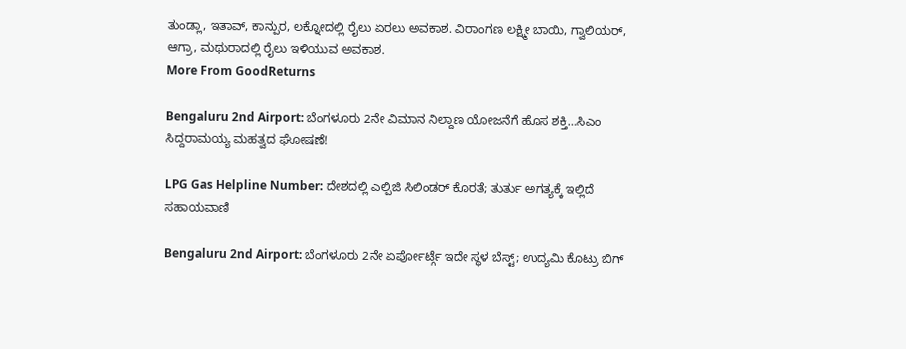ತುಂಡ್ಲಾ, ಇತಾವ್, ಕಾನ್ಪುರ, ಲಕ್ನೋದಲ್ಲಿ ರೈಲು ಏರಲು ಅವಕಾಶ. ವಿರಾಂಗಣ ಲಕ್ಷ್ಮೀ ಬಾಯಿ, ಗ್ವಾಲಿಯರ್, ಆಗ್ರಾ, ಮಥುರಾದಲ್ಲಿ ರೈಲು ಇಳಿಯುವ ಅವಕಾಶ.
More From GoodReturns

Bengaluru 2nd Airport: ಬೆಂಗಳೂರು 2ನೇ ವಿಮಾನ ನಿಲ್ದಾಣ ಯೋಜನೆಗೆ ಹೊಸ ಶಕ್ತಿ…ಸಿಎಂ ಸಿದ್ದರಾಮಯ್ಯ ಮಹತ್ವದ ಘೋಷಣೆ!

LPG Gas Helpline Number: ದೇಶದಲ್ಲಿ ಎಲ್ಪಿಜಿ ಸಿಲಿಂಡರ್ ಕೊರತೆ; ತುರ್ತು ಅಗತ್ಯಕ್ಕೆ ಇಲ್ಲಿದೆ ಸಹಾಯವಾಣಿ

Bengaluru 2nd Airport: ಬೆಂಗಳೂರು 2ನೇ ಏರ್ಪೋರ್ಟ್ಗೆ ಇದೇ ಸ್ಥಳ ಬೆಸ್ಟ್; ಉದ್ಯಮಿ ಕೊಟ್ರು ಬಿಗ್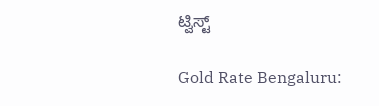ಟ್ವಿಸ್ಟ್

Gold Rate Bengaluru: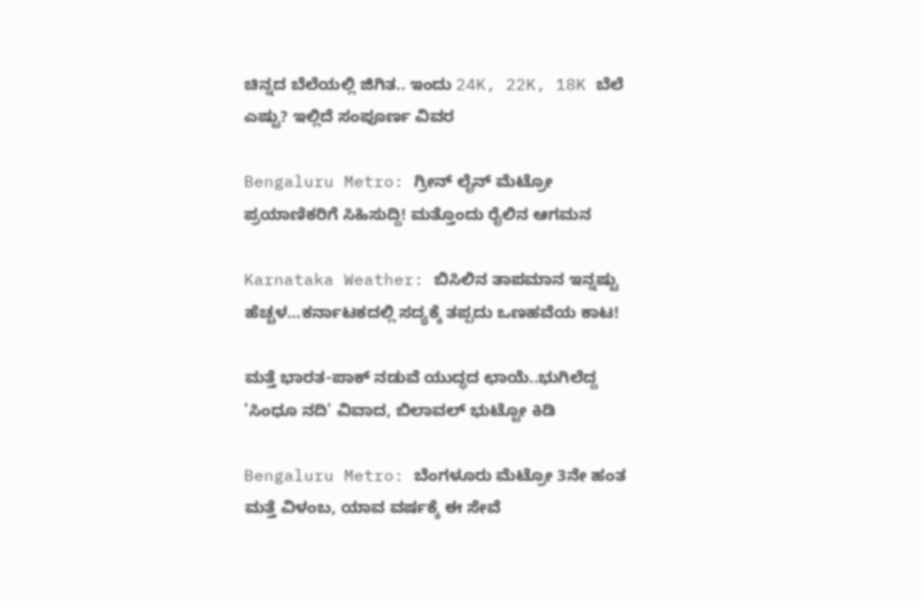ಚಿನ್ನದ ಬೆಲೆಯಲ್ಲಿ ಜಿಗಿತ.. ಇಂದು 24K, 22K, 18K ಬೆಲೆ ಎಷ್ಟು? ಇಲ್ಲಿದೆ ಸಂಪೂರ್ಣ ವಿವರ

Bengaluru Metro: ಗ್ರೀನ್ ಲೈನ್ ಮೆಟ್ರೋ ಪ್ರಯಾಣಿಕರಿಗೆ ಸಿಹಿಸುದ್ದಿ! ಮತ್ತೊಂದು ರೈಲಿನ ಆಗಮನ

Karnataka Weather: ಬಿಸಿಲಿನ ತಾಪಮಾನ ಇನ್ನಷ್ಟು ಹೆಚ್ಚಳ…ಕರ್ನಾಟಕದಲ್ಲಿ ಸದ್ಯಕ್ಕೆ ತಪ್ಪದು ಒಣಹವೆಯ ಕಾಟ!

ಮತ್ತೆ ಭಾರತ-ಪಾಕ್ ನಡುವೆ ಯುದ್ಧದ ಛಾಯೆ..ಭುಗಿಲೆದ್ದ 'ಸಿಂಧೂ ನದಿ' ವಿವಾದ, ಬಿಲಾವಲ್ ಭುಟ್ಟೋ ಕಿಡಿ

Bengaluru Metro: ಬೆಂಗಳೂರು ಮೆಟ್ರೋ 3ನೇ ಹಂತ ಮತ್ತೆ ವಿಳಂಬ, ಯಾವ ವರ್ಷಕ್ಕೆ ಈ ಸೇವೆ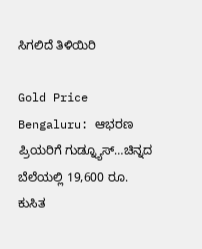ಸಿಗಲಿದೆ ತಿಳಿಯಿರಿ

Gold Price Bengaluru: ಆಭರಣ ಪ್ರಿಯರಿಗೆ ಗುಡ್ನ್ಯೂಸ್…ಚಿನ್ನದ ಬೆಲೆಯಲ್ಲಿ 19,600 ರೂ. ಕುಸಿತ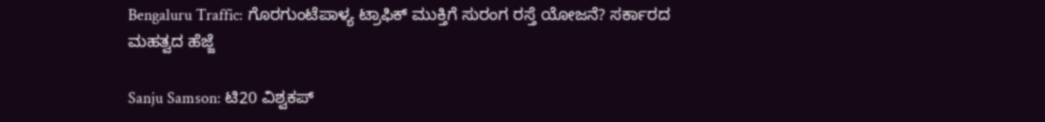Bengaluru Traffic: ಗೊರಗುಂಟೆಪಾಳ್ಯ ಟ್ರಾಫಿಕ್ ಮುಕ್ತಿಗೆ ಸುರಂಗ ರಸ್ತೆ ಯೋಜನೆ? ಸರ್ಕಾರದ ಮಹತ್ವದ ಹೆಜ್ಜೆ

Sanju Samson: ಟಿ20 ವಿಶ್ವಕಪ್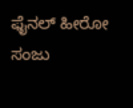ಫೈನಲ್ ಹೀರೋ ಸಂಜು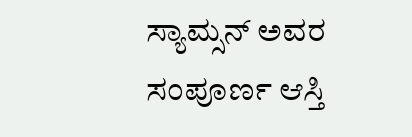ಸ್ಯಾಮ್ಸನ್ ಅವರ ಸಂಪೂರ್ಣ ಆಸ್ತಿ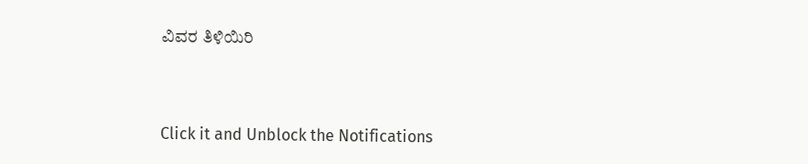ವಿವರ ತಿಳಿಯಿರಿ



Click it and Unblock the Notifications